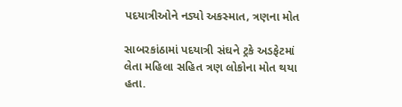પદયાત્રીઓને નડ્યો અકસ્માત, ત્રણના મોત

સાબરકાંઠામાં પદયાત્રી સંઘને ટ્રકે અડફેટમાં લેતા મહિલા સહિત ત્રણ લોકોના મોત થયા હતા.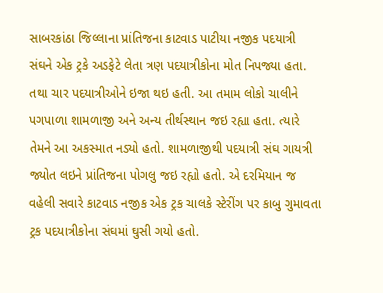સાબરકાંઠા જિલ્લાના પ્રાંતિજના કાટવાડ પાટીયા નજીક પદયાત્રી સંઘને એક ટ્રકે અડફેટે લેતા ત્રણ પદયાત્રીકોના મોત નિપજ્યા હતા. તથા ચાર પદયાત્રીઓને ઇજા થઇ હતી. આ તમામ લોકો ચાલીને પગપાળા શામળાજી અને અન્ય તીર્થસ્થાન જઇ રહ્યા હતા. ત્યારે તેમને આ અકસ્માત નડ્યો હતો. શામળાજીથી પદયાત્રી સંઘ ગાયત્રી જ્યોત લઇને પ્રાંતિજના પોગલુ જઇ રહ્યો હતો. એ દરમિયાન જ વહેલી સવારે કાટવાડ નજીક એક ટ્રક ચાલકે સ્ટેરીંગ પર કાબુ ગુમાવતા ટ્રક પદયાત્રીકોના સંઘમાં ઘુસી ગયો હતો.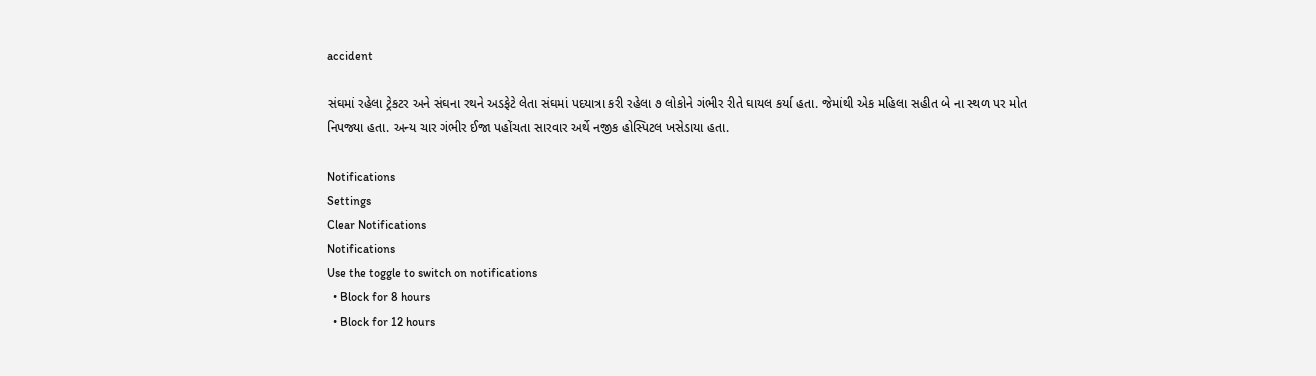accident

સંઘમાં રહેલા ટ્રેકટર અને સંઘના રથને અડફેટે લેતા સંઘમાં પદયાત્રા કરી રહેલા ૭ લોકોને ગંભીર રીતે ઘાયલ કર્યા હતા. જેમાંથી એક મહિલા સહીત બે ના સ્થળ પર મોત નિપજ્યા હતા. અન્ય ચાર ગંભીર ઈજા પહોંચતા સારવાર અર્થે નજીક હોસ્પિટલ ખસેડાયા હતા.

Notifications
Settings
Clear Notifications
Notifications
Use the toggle to switch on notifications
  • Block for 8 hours
  • Block for 12 hours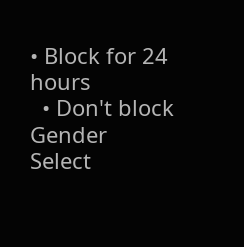• Block for 24 hours
  • Don't block
Gender
Select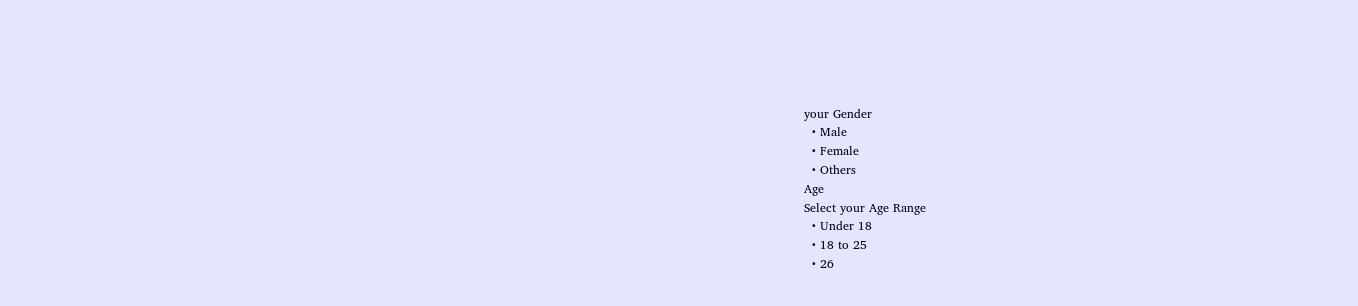your Gender
  • Male
  • Female
  • Others
Age
Select your Age Range
  • Under 18
  • 18 to 25
  • 26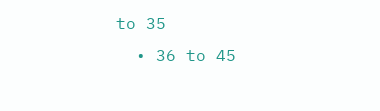to 35
  • 36 to 45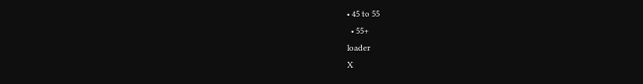• 45 to 55
  • 55+
loader
X